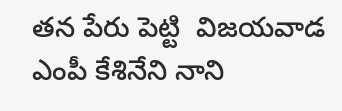తన పేరు పెట్టి  విజయవాడ ఎంపీ కేశినేని నాని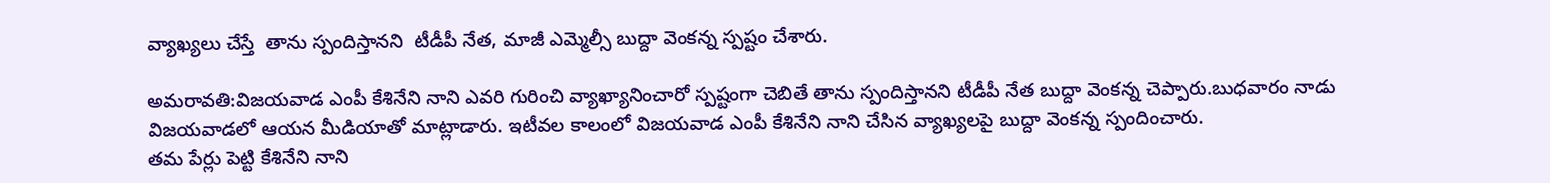వ్యాఖ్యలు చేస్తే  తాను స్పందిస్తానని  టీడీపీ నేత, మాజీ ఎమ్మెల్సీ బుద్దా వెంకన్న స్పష్టం చేశారు.

అమరావతి:విజయవాడ ఎంపీ కేశినేని నాని ఎవరి గురించి వ్యాఖ్యానించారో స్పష్టంగా చెబితే తాను స్పందిస్తానని టీడీపీ నేత బుద్దా వెంకన్న చెప్పారు.బుధవారం నాడు విజయవాడలో ఆయన మీడియాతో మాట్లాడారు. ఇటీవల కాలంలో విజయవాడ ఎంపీ కేశినేని నాని చేసిన వ్యాఖ్యలపై బుద్దా వెంకన్న స్పందించారు.
తమ పేర్లు పెట్టి కేశినేని నాని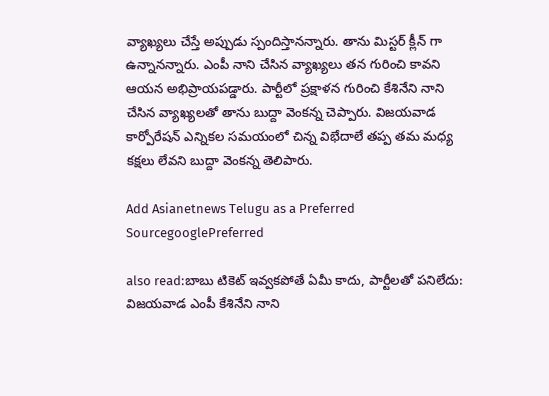వ్యాఖ్యలు చేస్తే అప్పుడు స్పందిస్తానన్నారు. తాను మిస్టర్ క్లీన్ గా ఉన్నానన్నారు. ఎంపీ నాని చేసిన వ్యాఖ్యలు తన గురించి కావని ఆయన అభిప్రాయపడ్డారు. పార్టీలో ప్రక్షాళన గురించి కేశినేని నాని చేసిన వ్యాఖ్యలతో తాను బుద్దా వెంకన్న చెప్పారు. విజయవాడ కార్పోరేషన్ ఎన్నికల సమయంలో చిన్న విభేదాలే తప్ప తమ మధ్య కక్షలు లేవని బుద్దా వెంకన్న తెలిపారు.

Add Asianetnews Telugu as a Preferred SourcegooglePreferred

also read:బాబు టికెట్ ఇవ్వకపోతే ఏమీ కాదు, పార్టీలతో పనిలేదు: విజయవాడ ఎంపీ కేశినేని నాని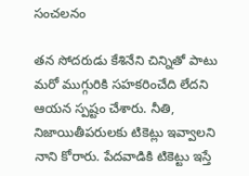సంచలనం

తన సోదరుడు కేశినేని చిన్నితో పాటు మరో ముగ్గురికి సహకరించేది లేదని ఆయన స్పష్టం చేశారు. నీతి, నిజాయితీపరులకు టికెట్లు ఇవ్వాలని నాని కోరారు. పేదవాడికి టికెట్టు ఇస్తే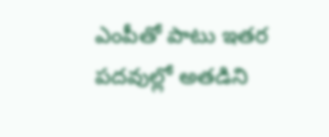ఎంపీతో పాటు ఇతర పదవుల్లో అతడిని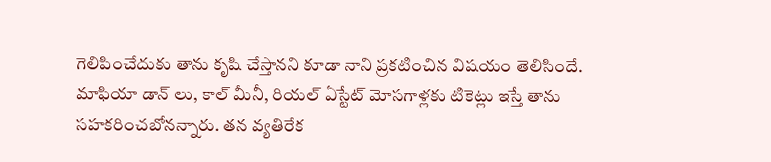గెలిపించేదుకు తాను కృషి చేస్తానని కూడా నాని ప్రకటించిన విషయం తెలిసిందే. మాఫియా డాన్ లు, కాల్ మీనీ, రియల్ ఏస్టేట్ మోసగాళ్లకు టికెట్లు ఇస్తే తాను సహకరించబోనన్నారు. తన వ్యతిరేక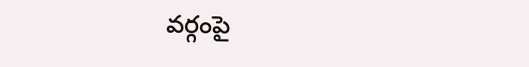వర్గంపై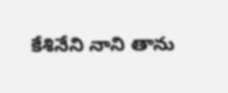కేశినేని నాని తాను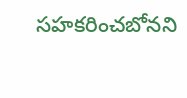సహకరించబోనని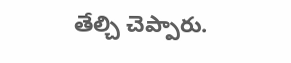తేల్చి చెప్పారు.